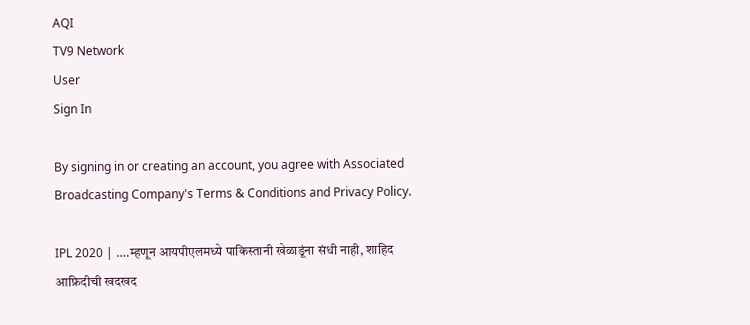AQI
TV9 Network
User
Sign In

By signing in or creating an account, you agree with Associated Broadcasting Company's Terms & Conditions and Privacy Policy.

IPL 2020 | ….म्हणून आयपीएलमध्ये पाकिस्तानी खेळाडूंना संधी नाही, शाहिद आफ्रिदीची खदखद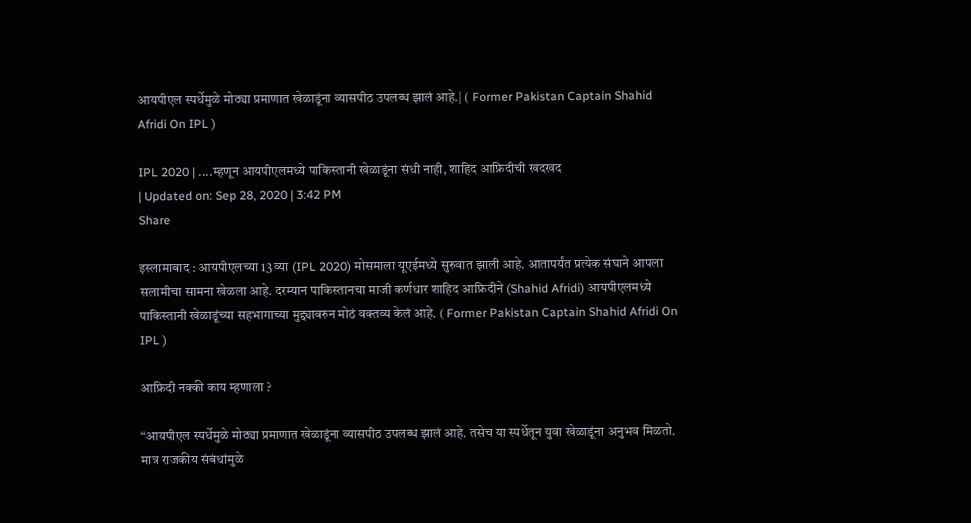आयपीएल स्पर्धेमुळे मोठ्या प्रमाणात खेळाडूंना व्यासपीठ उपलब्ध झालं आहे.| ( Former Pakistan Captain Shahid Afridi On IPL )

IPL 2020 | ....म्हणून आयपीएलमध्ये पाकिस्तानी खेळाडूंना संधी नाही, शाहिद आफ्रिदीची खदखद
| Updated on: Sep 28, 2020 | 3:42 PM
Share

इस्लामाबाद : आयपीएलच्या 13 व्या (IPL 2020) मोसमाला यूएईमध्ये सुरुवात झाली आहे. आतापर्यंत प्रत्येक संघाने आपला सलामीचा सामना खेळला आहे. दरम्यान पाकिस्तानचा माजी कर्णधार शाहिद आफ्रिदीने (Shahid Afridi) आयपीएलमध्ये पाकिस्तानी खेळाडूंच्या सहभागाच्या मुद्द्यावरुन मोठं वक्तव्य केलं आहे. ( Former Pakistan Captain Shahid Afridi On IPL )

आफ्रिदी नक्की काय म्हणाला ?

“आयपीएल स्पर्धेमुळे मोठ्या प्रमाणात खेळाडूंना व्यासपीठ उपलब्ध झालं आहे. तसेच या स्पर्धेतून युवा खेळाडूंना अनुभव मिळतो. मात्र राजकीय संबंधांमुळे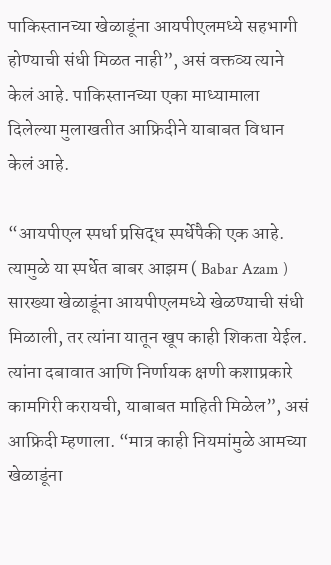पाकिस्तानच्या खेळाडूंना आयपीएलमध्ये सहभागी होण्याची संधी मिळत नाही”, असं वक्तव्य त्याने केलं आहे. पाकिस्तानच्या एका माध्यामाला दिलेल्या मुलाखतीत आफ्रिदीने याबाबत विधान केलं आहे.

“आयपीएल स्पर्धा प्रसिद्ध स्पर्धेपैकी एक आहे. त्यामुळे या स्पर्धेत बाबर आझम ( Babar Azam ) सारख्या खेळाडूंना आयपीएलमध्ये खेळण्याची संधी मिळाली, तर त्यांना यातून खूप काही शिकता येईल. त्यांना दबावात आणि निर्णायक क्षणी कशाप्रकारे कामगिरी करायची, याबाबत माहिती मिळेल”, असं आफ्रिदी म्हणाला. “मात्र काही नियमांमुळे आमच्या खेळाडूंना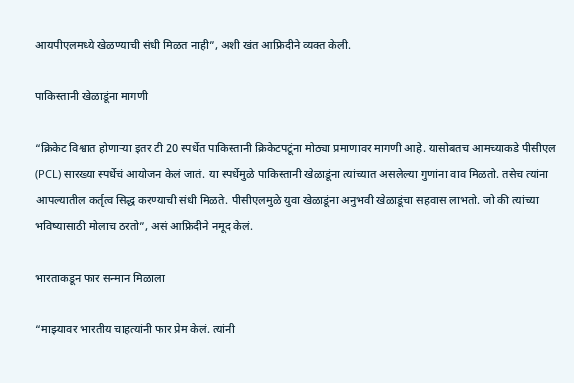आयपीएलमध्ये खेळण्याची संधी मिळत नाही”, अशी खंत आफ्रिदीने व्यक्त केली.

पाकिस्तानी खेळाडूंना मागणी

“क्रिकेट विश्वात होणाऱ्या इतर टी 20 स्पर्धेत पाकिस्तानी क्रिकेटपटूंना मोठ्या प्रमाणावर मागणी आहे. यासोबतच आमच्याकडे पीसीएल (PCL) सारख्या स्पर्धेचं आयोजन केलं जातं. या स्पर्धेमुळे पाकिस्तानी खेळाडूंना त्यांच्यात असलेल्या गुणांना वाव मिळतो. तसेच त्यांना आपल्यातील कर्तृत्व सिद्ध करण्याची संधी मिळते. पीसीएलमुळे युवा खेळाडूंना अनुभवी खेळाडूंचा सहवास लाभतो. जो की त्यांच्या भविष्यासाठी मोलाच ठरतो”, असं आफ्रिदीने नमूद केलं.

भारताकडून फार सन्मान मिळाला

“माझ्यावर भारतीय चाहत्यांनी फार प्रेम केलं. त्यांनी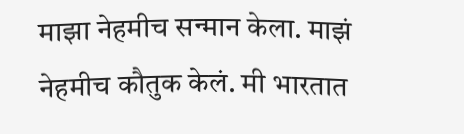माझा नेहमीच सन्मान केला. माझं नेहमीच कौतुक केलं. मी भारतात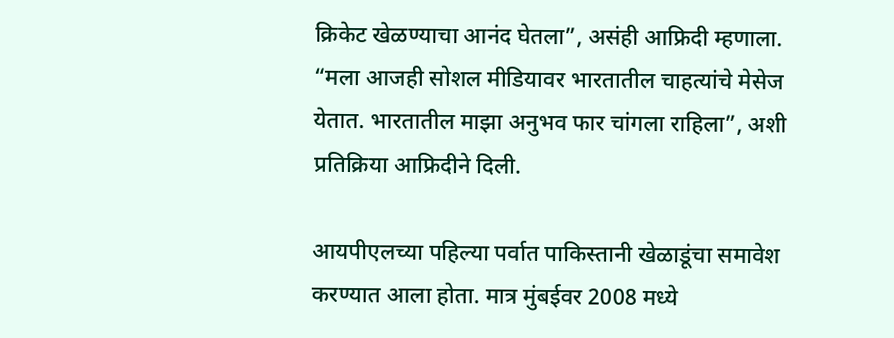क्रिकेट खेळण्याचा आनंद घेतला”, असंही आफ्रिदी म्हणाला. “मला आजही सोशल मीडियावर भारतातील चाहत्यांचे मेसेज येतात. भारतातील माझा अनुभव फार चांगला राहिला”, अशी प्रतिक्रिया आफ्रिदीने दिली.

आयपीएलच्या पहिल्या पर्वात पाकिस्तानी खेळाडूंचा समावेश करण्यात आला होता. मात्र मुंबईवर 2008 मध्ये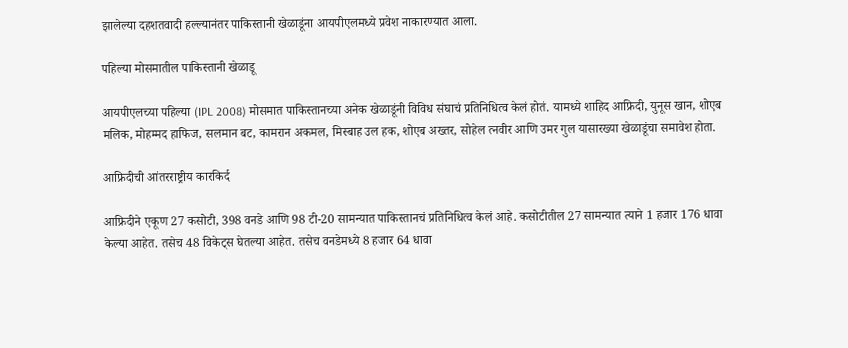झालेल्या दहशतवादी हल्ल्यानंतर पाकिस्तानी खेळाडूंना आयपीएलमध्ये प्रवेश नाकारण्यात आला.

पहिल्या मोसमातील पाकिस्तानी खेळाडू

आयपीएलच्या पहिल्या (IPL 2008) मोसमात पाकिस्तानच्या अनेक खेळाडूंनी विविध संघाचं प्रतिनिधित्व केलं होतं. यामध्ये शाहिद आफ्रिदी, युनूस खान, शोएब मलिक, मोहम्मद हाफिज, सलमान बट, कामरान अकमल, मिस्बाह उल हक, शोएब अख्तर, सोहेल त्नवीर आणि उमर गुल यासारख्या खेळाडूंचा समावेश होता.

आफ्रिदीची आंतरराष्ट्रीय कारकिर्द

आफ्रिदीने एकूण 27 कसोटी, 398 वनडे आणि 98 टी-20 सामन्यात पाकिस्तानचं प्रतिनिधित्व केलं आहे. कसोटीतील 27 सामन्यात त्याने 1 हजार 176 धावा केल्या आहेत. तसेच 48 विकेट्स घेतल्या आहेत. तसेच वनडेमध्ये 8 हजार 64 धावा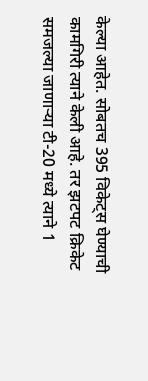केल्या आहेत. सोबतच 395 विकेट्स घेण्याची कामगिरी त्याने केली आहे. तर झटपट क्रिकेट समजल्या जाणाऱ्या टी-20 मध्ये त्याने 1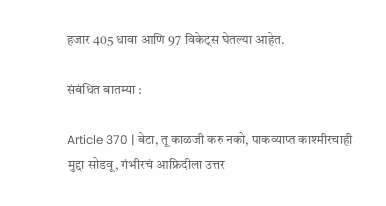हजार 405 धावा आणि 97 विकेट्स घेतल्या आहेत.

संबंधित बातम्या :

Article 370 | बेटा, तू काळजी करु नको, पाकव्याप्त काश्मीरचाही मुद्दा सोडवू, गंभीरचं आफ्रिदीला उत्तर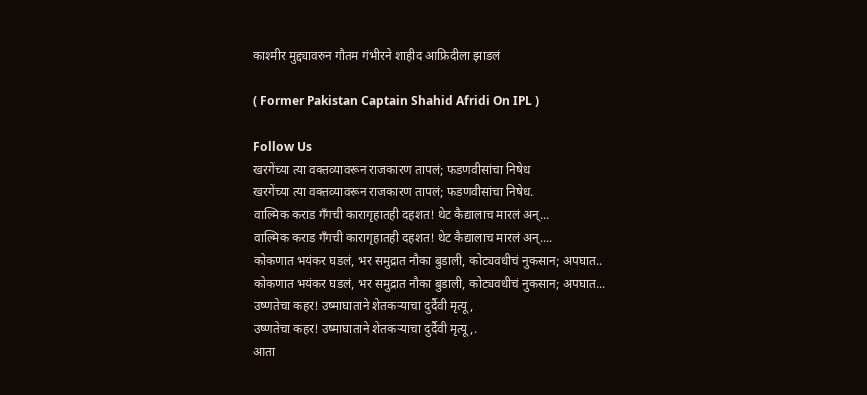काश्मीर मुद्द्यावरुन गौतम गंभीरने शाहीद आफ्रिदीला झाडलं

( Former Pakistan Captain Shahid Afridi On IPL )

Follow Us
खरगेंच्या त्या वक्तव्यावरून राजकारण तापलं; फडणवीसांचा निषेध
खरगेंच्या त्या वक्तव्यावरून राजकारण तापलं; फडणवीसांचा निषेध.
वाल्मिक कराड गँगची कारागृहातही दहशत! थेट कैद्यालाच मारलं अन्...
वाल्मिक कराड गँगची कारागृहातही दहशत! थेट कैद्यालाच मारलं अन्....
कोकणात भयंकर घडलं, भर समुद्रात नौका बुडाली, कोट्यवधीचं नुकसान; अपघात..
कोकणात भयंकर घडलं, भर समुद्रात नौका बुडाली, कोट्यवधीचं नुकसान; अपघात...
उष्णतेचा कहर! उष्माघाताने शेतकऱ्याचा दुर्दैवी मृत्यू,
उष्णतेचा कहर! उष्माघाताने शेतकऱ्याचा दुर्दैवी मृत्यू,.
आता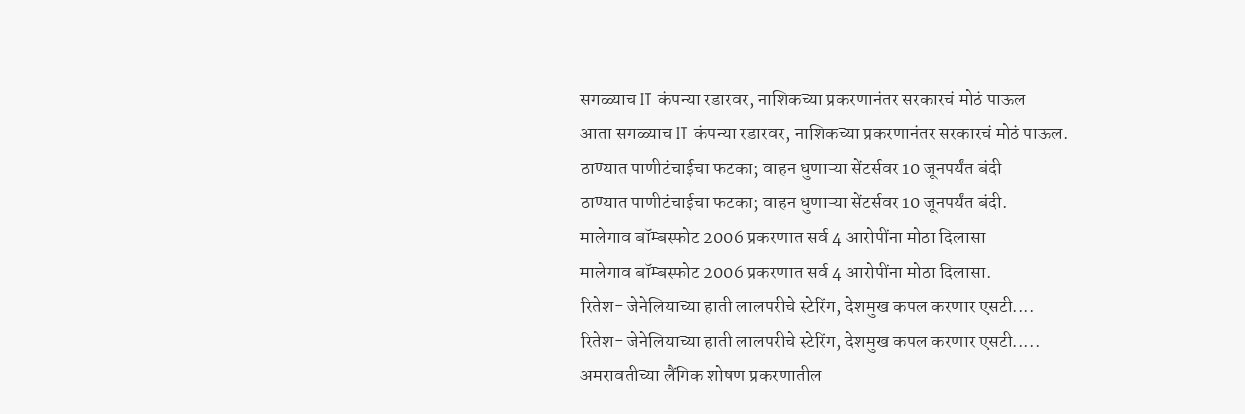सगळ्याच IT कंपन्या रडारवर, नाशिकच्या प्रकरणानंतर सरकारचं मोठं पाऊल
आता सगळ्याच IT कंपन्या रडारवर, नाशिकच्या प्रकरणानंतर सरकारचं मोठं पाऊल.
ठाण्यात पाणीटंचाईचा फटका; वाहन धुणाऱ्या सेंटर्सवर 10 जूनपर्यंत बंदी
ठाण्यात पाणीटंचाईचा फटका; वाहन धुणाऱ्या सेंटर्सवर 10 जूनपर्यंत बंदी.
मालेगाव बॉम्बस्फोट 2006 प्रकरणात सर्व 4 आरोपींना मोठा दिलासा
मालेगाव बॉम्बस्फोट 2006 प्रकरणात सर्व 4 आरोपींना मोठा दिलासा.
रितेश- जेनेलियाच्या हाती लालपरीचे स्टेरिंग, देशमुख कपल करणार एसटी....
रितेश- जेनेलियाच्या हाती लालपरीचे स्टेरिंग, देशमुख कपल करणार एसटी.....
अमरावतीच्या लैंगिक शोषण प्रकरणातील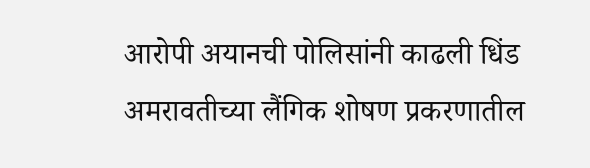आरोपी अयानची पोलिसांनी काढली धिंड
अमरावतीच्या लैंगिक शोषण प्रकरणातील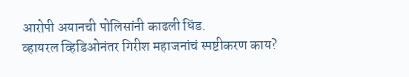आरोपी अयानची पोलिसांनी काढली धिंड.
व्हायरल व्हिडिओनंतर गिरीश महाजनांचं स्पष्टीकरण काय?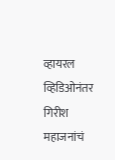व्हायरल व्हिडिओनंतर गिरीश महाजनांचं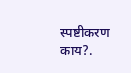स्पष्टीकरण काय?.